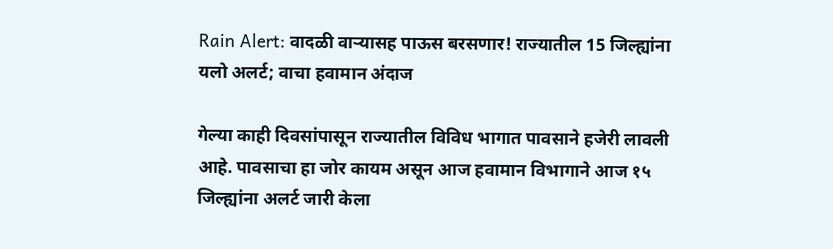Rain Alert: वादळी वाऱ्यासह पाऊस बरसणार! राज्यातील 15 जिल्ह्यांना यलो अलर्ट; वाचा हवामान अंदाज

गेल्या काही दिवसांपासून राज्यातील विविध भागात पावसाने हजेरी लावली आहे. पावसाचा हा जोर कायम असून आज हवामान विभागाने आज १५ जिल्ह्यांना अलर्ट जारी केला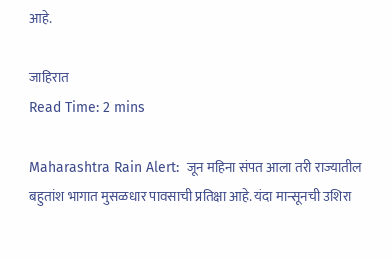आहे.

जाहिरात
Read Time: 2 mins

Maharashtra Rain Alert:  जून महिना संपत आला तरी राज्यातील बहुतांश भागात मुसळधार पावसाची प्रतिक्षा आहे. यंदा मान्सूनची उशिरा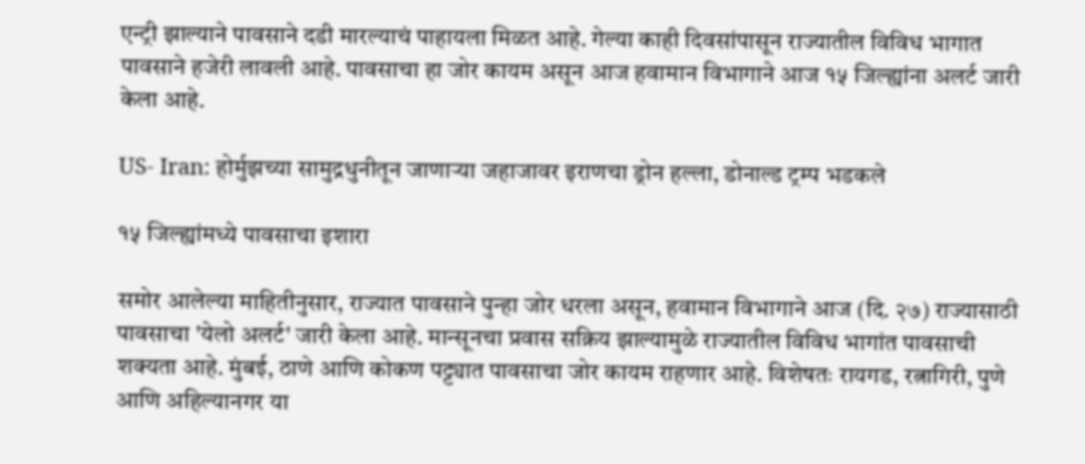एन्ट्री झाल्याने पावसाने दडी मारल्याचं पाहायला मिळत आहे. गेल्या काही दिवसांपासून राज्यातील विविध भागात पावसाने हजेरी लावली आहे. पावसाचा हा जोर कायम असून आज हवामान विभागाने आज १५ जिल्ह्यांना अलर्ट जारी केला आहे.

US- Iran: होर्मुझच्या सामुद्रधुनीतून जाणाऱ्या जहाजावर इराणचा ड्रोन हल्ला, डोनाल्ड ट्रम्प भडकले

१५ जिल्ह्यांमध्ये पावसाचा इशारा

समोर आलेल्या माहितीनुसार, राज्यात पावसाने पुन्हा जोर धरला असून, हवामान विभागाने आज (दि. २७) राज्यासाठी पावसाचा 'येलो अलर्ट' जारी केला आहे. मान्सूनचा प्रवास सक्रिय झाल्यामुळे राज्यातील विविध भागांत पावसाची शक्यता आहे. मुंबई, ठाणे आणि कोकण पट्ट्यात पावसाचा जोर कायम राहणार आहे. विशेषतः रायगड, रत्नागिरी, पुणे आणि अहिल्यानगर या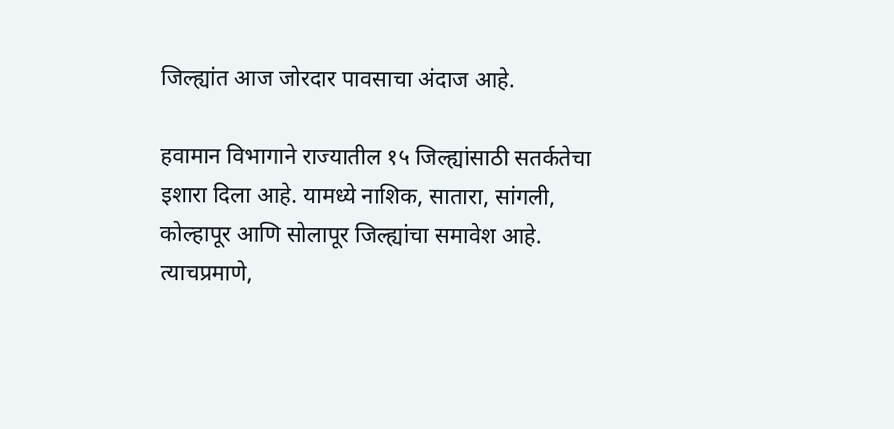जिल्ह्यांत आज जोरदार पावसाचा अंदाज आहे.

हवामान विभागाने राज्यातील १५ जिल्ह्यांसाठी सतर्कतेचा इशारा दिला आहे. यामध्ये नाशिक, सातारा, सांगली, कोल्हापूर आणि सोलापूर जिल्ह्यांचा समावेश आहे. त्याचप्रमाणे,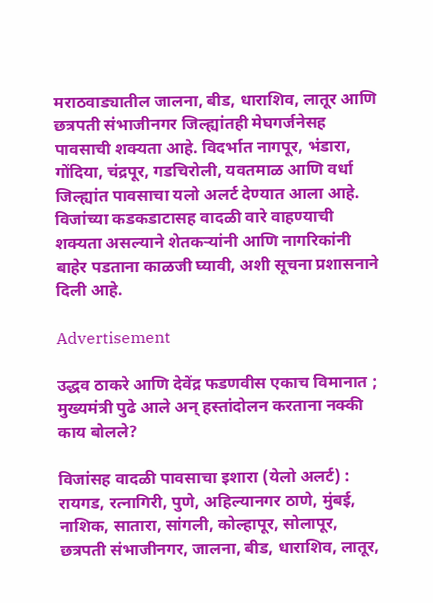मराठवाड्यातील जालना, बीड, धाराशिव, लातूर आणि छत्रपती संभाजीनगर जिल्ह्यांतही मेघगर्जनेसह पावसाची शक्यता आहे. विदर्भात नागपूर, भंडारा, गोंदिया, चंद्रपूर, गडचिरोली, यवतमाळ आणि वर्धा जिल्ह्यांत पावसाचा यलो अलर्ट देण्यात आला आहे. विजांच्या कडकडाटासह वादळी वारे वाहण्याची शक्यता असल्याने शेतकऱ्यांनी आणि नागरिकांनी बाहेर पडताना काळजी घ्यावी, अशी सूचना प्रशासनाने दिली आहे.

Advertisement

उद्धव ठाकरे आणि देवेंद्र फडणवीस एकाच विमानात ; मुख्यमंत्री पुढे आले अन् हस्तांदोलन करताना नक्की काय बोलले?

विजांसह वादळी पावसाचा इशारा (येलो अलर्ट) : रायगड, रत्नागिरी, पुणे, अहिल्यानगर ठाणे, मुंबई, नाशिक, सातारा, सांगली, कोल्हापूर, सोलापूर, छत्रपती संभाजीनगर, जालना, बीड, धाराशिव, लातूर,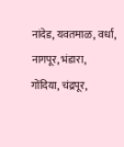नांदेड, यवतमाळ, वर्धा, नागपूर, भंडारा, गोंदिया, चंद्रपूर,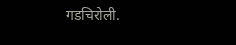गडचिरोली.